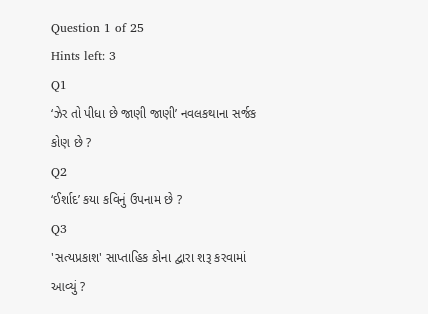Question 1 of 25
Hints left: 3
Q1
‘ઝેર તો પીધા છે જાણી જાણી’ નવલકથાના સર્જક કોણ છે ?
Q2
‘ઈર્શાદ’ કયા કવિનું ઉપનામ છે ?
Q3
'સત્યપ્રકાશ' સાપ્તાહિક કોના દ્વારા શરૂ કરવામાં આવ્યું ?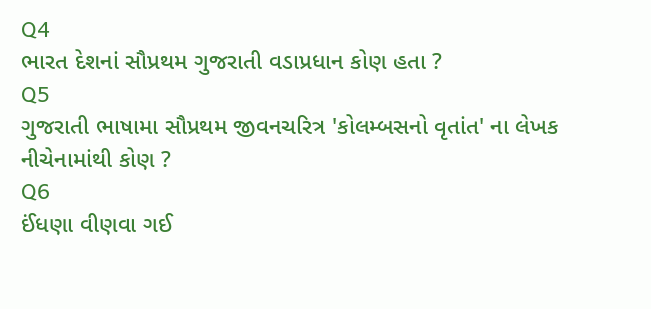Q4
ભારત દેશનાં સૌપ્રથમ ગુજરાતી વડાપ્રધાન કોણ હતા ?
Q5
ગુજરાતી ભાષામા સૌપ્રથમ જીવનચરિત્ર 'કોલમ્બસનો વૃતાંત' ના લેખક નીચેનામાંથી કોણ ?
Q6
ઈંધણા વીણવા ગઈ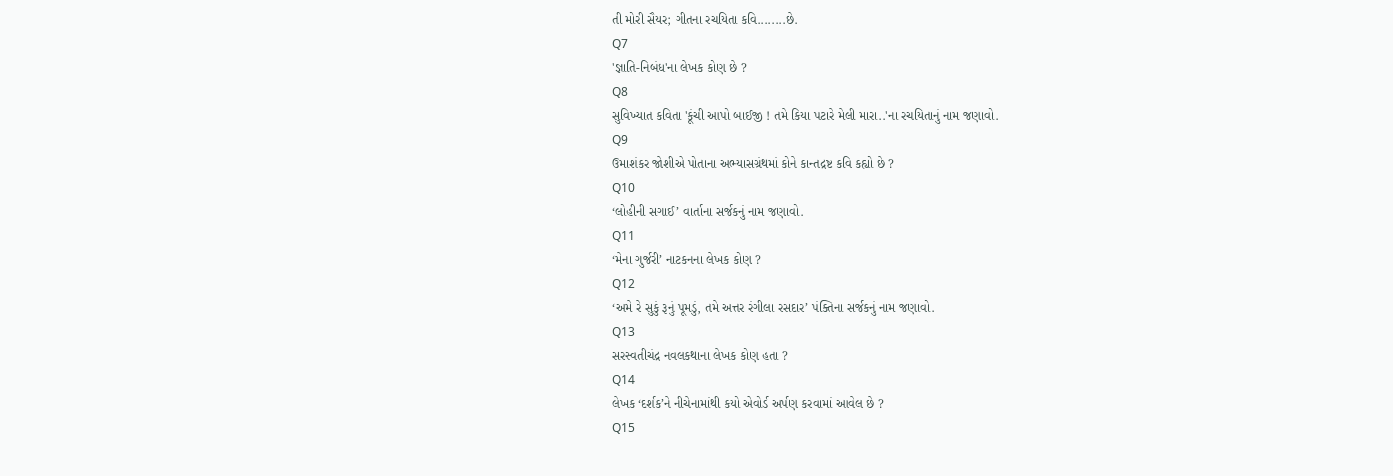તી મોરી સૈયર; ગીતના રચયિતા કવિ........છે.
Q7
'જ્ઞાતિ-નિબંધ'ના લેખક કોણ છે ?
Q8
સુવિખ્યાત કવિતા 'કૂંચી આપો બાઈજી ! તમે કિયા પટારે મેલી મારા..'ના રચયિતાનું નામ જણાવો.
Q9
ઉમાશંકર જોશીએ પોતાના અભ્યાસગ્રંથમાં કોને કાન્તદ્રષ્ટ કવિ કહ્યો છે ?
Q10
‘લોહીની સગાઈ’ વાર્તાના સર્જકનું નામ જણાવો.
Q11
‘મેના ગુર્જરી’ નાટકનના લેખક કોણ ?
Q12
‘અમે રે સુકું રૂનું પૂમડું, તમે અત્તર રંગીલા રસદાર’ પંક્તિના સર્જકનું નામ જણાવો.
Q13
સરસ્વતીચંદ્ર નવલકથાના લેખક કોણ હતા ?
Q14
લેખક ‘દર્શક’ને નીચેનામાંથી કયો એવોર્ડ અર્પણ કરવામાં આવેલ છે ?
Q15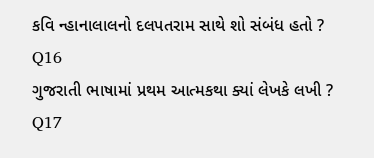કવિ ન્હાનાલાલનો દલપતરામ સાથે શો સંબંધ હતો ?
Q16
ગુજરાતી ભાષામાં પ્રથમ આત્મકથા ક્યાં લેખકે લખી ?
Q17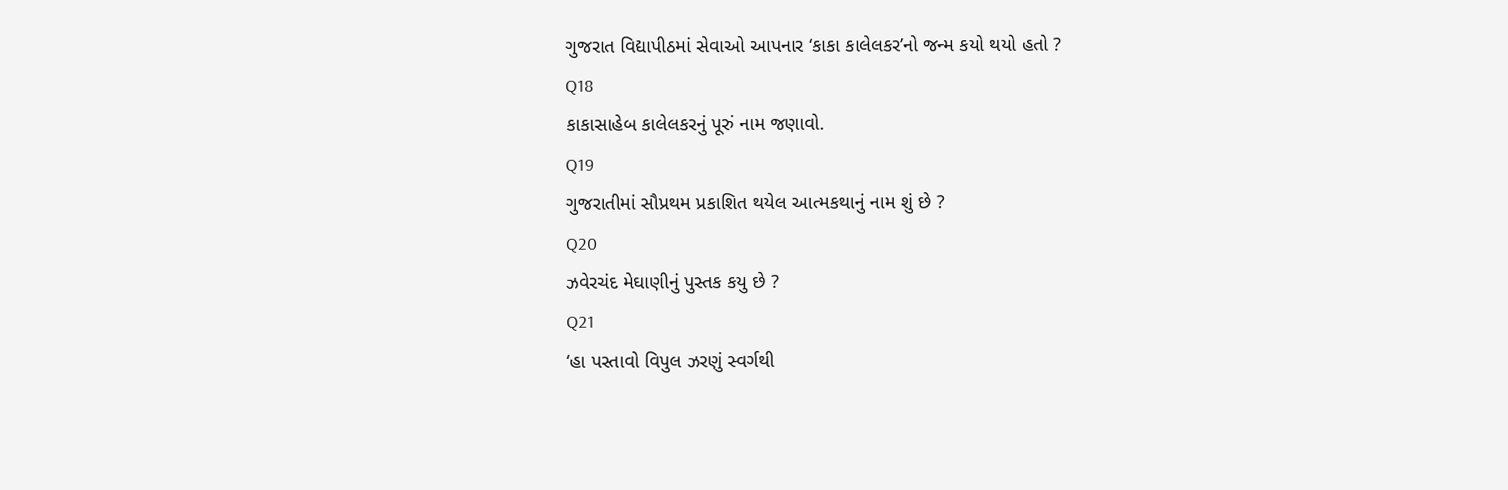ગુજરાત વિદ્યાપીઠમાં સેવાઓ આપનાર ‘કાકા કાલેલકર’નો જન્મ કયો થયો હતો ?
Q18
કાકાસાહેબ કાલેલકરનું પૂરું નામ જણાવો.
Q19
ગુજરાતીમાં સૌપ્રથમ પ્રકાશિત થયેલ આત્મકથાનું નામ શું છે ?
Q20
ઝવેરચંદ મેઘાણીનું પુસ્તક કયુ છે ?
Q21
‘હા પસ્તાવો વિપુલ ઝરણું સ્વર્ગથી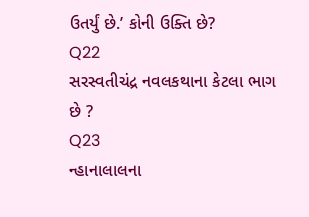ઉતર્યું છે.’ કોની ઉક્તિ છે?
Q22
સરસ્વતીચંદ્ર નવલકથાના કેટલા ભાગ છે ?
Q23
ન્હાનાલાલના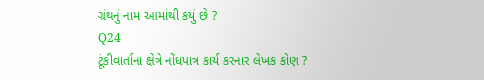ગ્રંથનું નામ આમાંથી કયું છે ?
Q24
ટૂંકીવાર્તાના ક્ષેત્રે નોંધપાત્ર કાર્ય કરનાર લેખક કોણ ?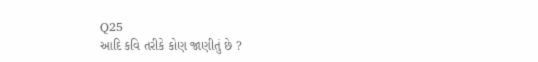Q25
આદિ કવિ તરીકે કોણ જાણીતું છે ?